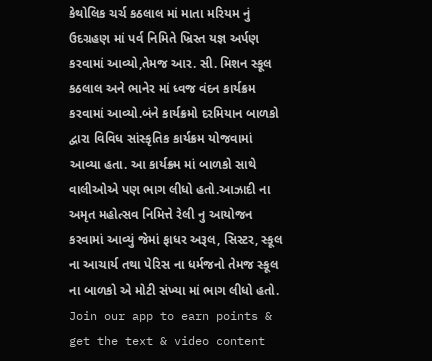કેથોલિક ચર્ચ કઠલાલ માં માતા મરિયમ નું ઉદગ્રહણ માં પર્વ નિમિતે ખ્રિસ્ત યજ્ઞ અર્પણ કરવામાં આવ્યો,તેમજ આર. સી. મિશન સ્કૂલ કઠલાલ અને ભાનેર માં ધ્વજ વંદન કાર્યક્રમ કરવામાં આવ્યો.બંને કાર્યક્રમો દરમિયાન બાળકો દ્વારા વિવિધ સાંસ્કૃતિક કાર્યક્રમ યોજવામાં આવ્યા હતા. આ કાર્યક્ર્મ માં બાળકો સાથે વાલીઓએ પણ ભાગ લીધો હતો.આઝાદી ના અમૃત મહોત્સવ નિમિત્તે રેલી નુ આયોજન કરવામાં આવ્યું જેમાં ફાધર અરૂલ, સિસ્ટર, સ્કૂલ ના આચાર્ય તથા પેરિસ ના ધર્મજનો તેમજ સ્કૂલ ના બાળકો એ મોટી સંખ્યા માં ભાગ લીધો હતો.
Join our app to earn points & get the text & video content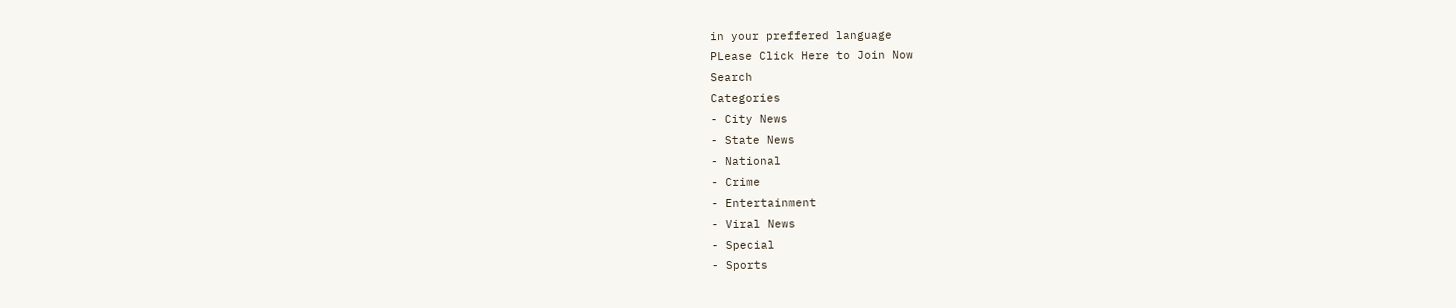in your preffered language
PLease Click Here to Join Now
Search
Categories
- City News
- State News
- National
- Crime
- Entertainment
- Viral News
- Special
- Sports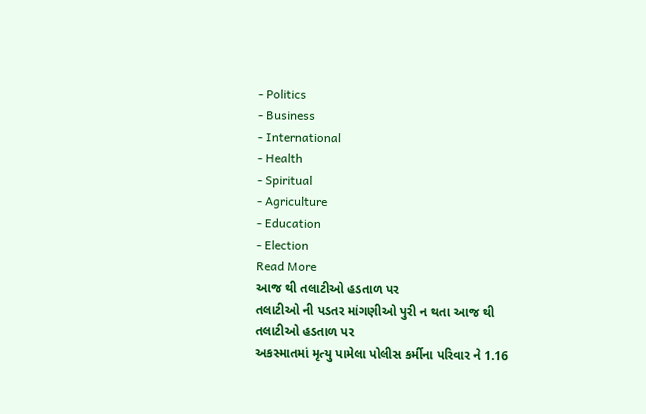- Politics
- Business
- International
- Health
- Spiritual
- Agriculture
- Education
- Election
Read More
આજ થી તલાટીઓ હડતાળ પર
તલાટીઓ ની પડતર માંગણીઓ પુરી ન થતા આજ થી તલાટીઓ હડતાળ પર
અકસ્માતમાં મૃત્યુ પામેલા પોલીસ કર્મીના પરિવાર ને 1.16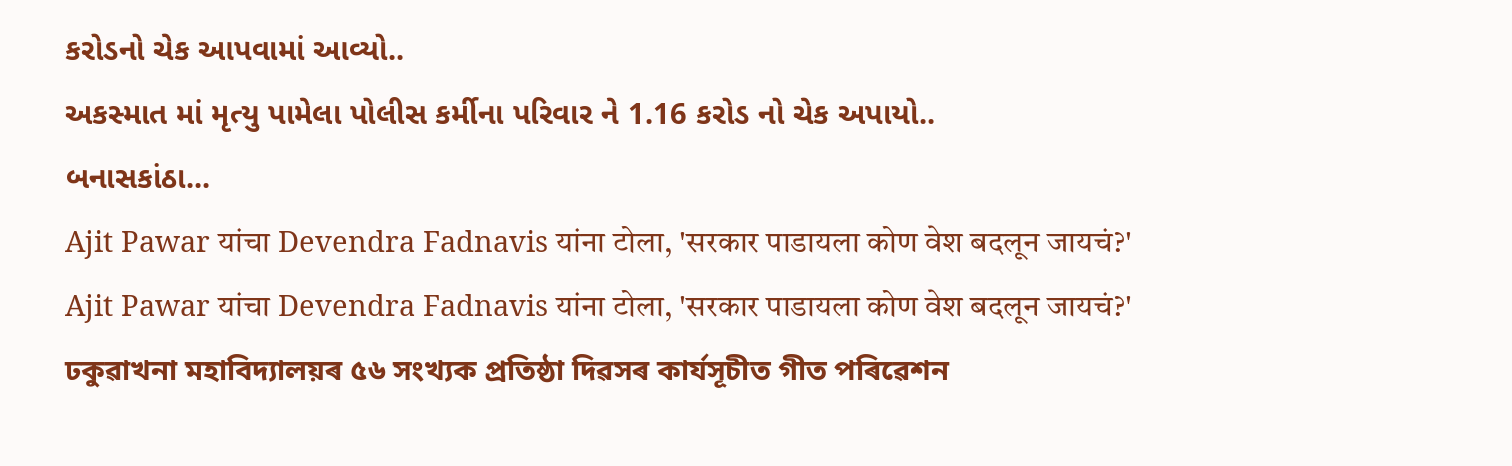કરોડનો ચેક આપવામાં આવ્યો..
અકસ્માત માં મૃત્યુ પામેલા પોલીસ કર્મીના પરિવાર ને 1.16 કરોડ નો ચેક અપાયો..
બનાસકાંઠા...
Ajit Pawar यांचा Devendra Fadnavis यांना टोला, 'सरकार पाडायला कोण वेश बदलून जायचं?'
Ajit Pawar यांचा Devendra Fadnavis यांना टोला, 'सरकार पाडायला कोण वेश बदलून जायचं?'
ঢকুৱাখনা মহাবিদ্যালয়ৰ ৫৬ সংখ্যক প্ৰতিষ্ঠা দিৱসৰ কাৰ্যসূচীত গীত পৰিৱেশন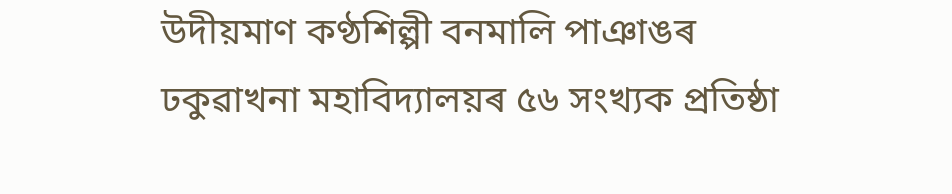উদীয়মাণ কণ্ঠশিল্পী বনমালি পাঞাঙৰ
ঢকুৱাখনা মহাবিদ্যালয়ৰ ৫৬ সংখ্যক প্ৰতিষ্ঠা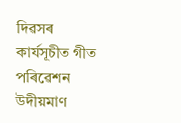দিৱসৰ কাৰ্যসূচীত গীত পৰিৱেশন উদীয়মাণ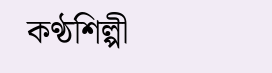কণ্ঠশিল্পী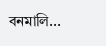বনমালি...